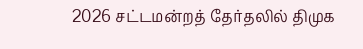2026 சட்டமன்றத் தேர்தலில் திமுக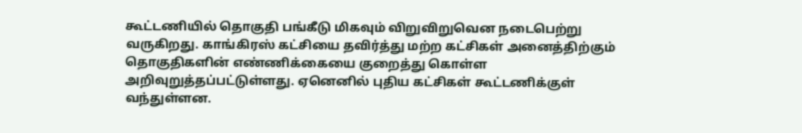கூட்டணியில் தொகுதி பங்கீடு மிகவும் விறுவிறுவென நடைபெற்று வருகிறது. காங்கிரஸ் கட்சியை தவிர்த்து மற்ற கட்சிகள் அனைத்திற்கும் தொகுதிகளின் எண்ணிக்கையை குறைத்து கொள்ள அறிவுறுத்தப்பட்டுள்ளது. ஏனெனில் புதிய கட்சிகள் கூட்டணிக்குள் வந்துள்ளன.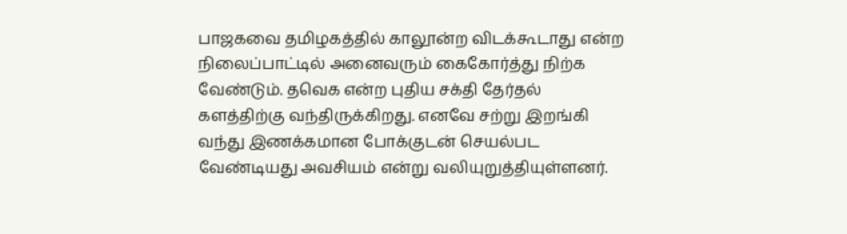பாஜகவை தமிழகத்தில் காலூன்ற விடக்கூடாது என்ற நிலைப்பாட்டில் அனைவரும் கைகோர்த்து நிற்க வேண்டும். தவெக என்ற புதிய சக்தி தேர்தல் களத்திற்கு வந்திருக்கிறது. எனவே சற்று இறங்கி வந்து இணக்கமான போக்குடன் செயல்பட வேண்டியது அவசியம் என்று வலியுறுத்தியுள்ளனர்.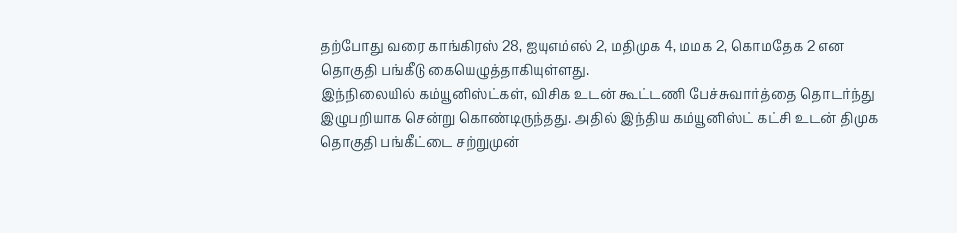தற்போது வரை காங்கிரஸ் 28, ஐயுஎம்எல் 2, மதிமுக 4, மமக 2, கொமதேக 2 என தொகுதி பங்கீடு கையெழுத்தாகியுள்ளது.
இந்நிலையில் கம்யூனிஸ்ட்கள், விசிக உடன் கூட்டணி பேச்சுவார்த்தை தொடர்ந்து இழுபறியாக சென்று கொண்டிருந்தது. அதில் இந்திய கம்யூனிஸ்ட் கட்சி உடன் திமுக தொகுதி பங்கீட்டை சற்றுமுன்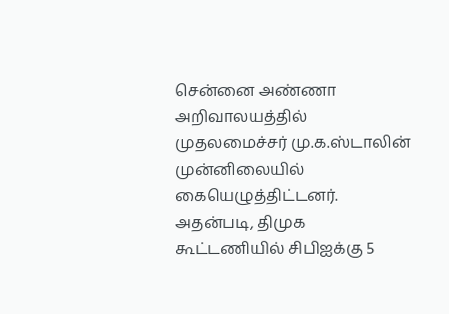சென்னை அண்ணா அறிவாலயத்தில் முதலமைச்சர் மு.க.ஸ்டாலின் முன்னிலையில் கையெழுத்திட்டனர்.
அதன்படி, திமுக கூட்டணியில் சிபிஐக்கு 5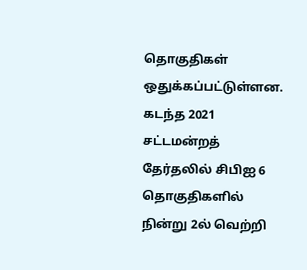தொகுதிகள் ஒதுக்கப்பட்டுள்ளன.
கடந்த 2021 சட்டமன்றத் தேர்தலில் சிபிஐ 6 தொகுதிகளில் நின்று 2ல் வெற்றி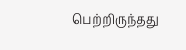பெற்றிருந்தது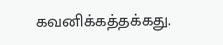கவனிக்கத்தக்கது.